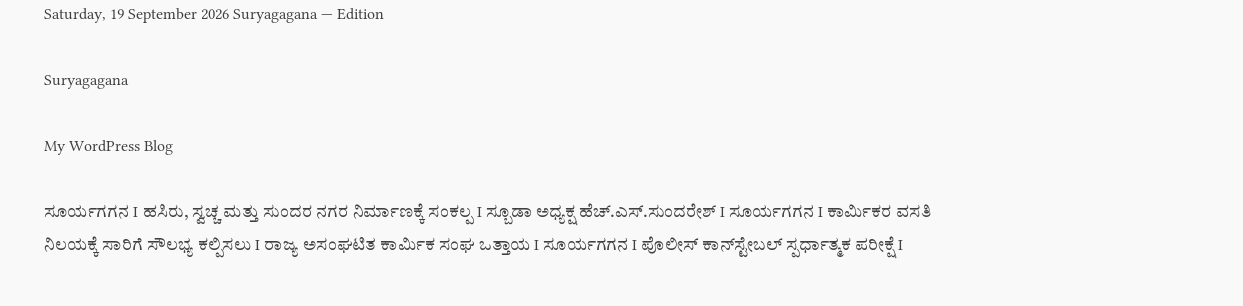Saturday, 19 September 2026 Suryagagana — Edition

Suryagagana

My WordPress Blog

ಸೂರ್ಯಗಗನ I ಹಸಿರು, ಸ್ವಚ್ಚ ಮತ್ತು ಸುಂದರ ನಗರ ನಿರ್ಮಾಣಕ್ಕೆ ಸಂಕಲ್ಪ I ಸ್ಬೂಡಾ ಅಧ್ಯಕ್ಷ ಹೆಚ್.ಎಸ್.ಸುಂದರೇಶ್ I ಸೂರ್ಯಗಗನ I ಕಾರ್ಮಿಕರ ವಸತಿ ನಿಲಯಕ್ಕೆ ಸಾರಿಗೆ ಸೌಲಭ್ಯ ಕಲ್ಪಿಸಲು I ರಾಜ್ಯ ಅಸಂಘಟಿತ ಕಾರ್ಮಿಕ ಸಂಘ ಒತ್ತಾಯ I ಸೂರ್ಯಗಗನ I ಪೊಲೀಸ್ ಕಾನ್‌ಸ್ಟೇಬಲ್ ಸ್ಪರ್ಧಾತ್ಮಕ ಪರೀಕ್ಷೆ I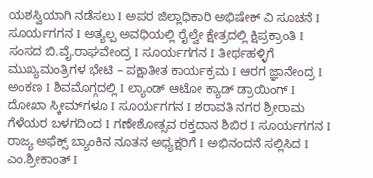ಯಶಸ್ವಿಯಾಗಿ ನಡೆಸಲು I ಅಪರ ಜಿಲ್ಲಾಧಿಕಾರಿ ಅಭಿಷೇಕ್ ವಿ ಸೂಚನೆ I ಸೂರ್ಯಗಗನ I ಅತ್ಯಲ್ಪ ಅವಧಿಯಲ್ಲಿ ರೈಲ್ವೇ ಕ್ಷೇತ್ರದಲ್ಲಿ ಕ್ಷಿಪ್ರಕ್ರಾಂತಿ I ಸಂಸದ ಬಿ.ವೈ.ರಾಘವೇಂದ್ರ I ಸೂರ್ಯಗಗನ I ತೀರ್ಥಹಳ್ಳಿಗೆ ಮುಖ್ಯಮಂತ್ರಿಗಳ ಭೇಟಿ – ಪಕ್ಷಾತೀತ ಕಾರ್ಯಕ್ರಮ I ಆರಗ ಜ್ಞಾನೇಂದ್ರ I ಅಂಕಣ I ಶಿವಮೊಗ್ಗದಲ್ಲಿ I ಲ್ಯಾಂಡ್ ಆಟೋ ಕ್ಯಾಡ್ ಡ್ರಾಯಿಂಗ್ I ದೋಖಾ ಸ್ಕೀಮ್‌ಗಳೂ I ಸೂರ್ಯಗಗನ I ಶರಾವತಿ ನಗರ ಶ್ರೀರಾಮ ಗೆಳೆಯರ ಬಳಗದಿಂದ I ಗಣೇಶೋತ್ಸವ ರಕ್ತದಾನ ಶಿಬಿರ I ಸೂರ್ಯಗಗನ I ರಾಜ್ಯ ಅಫೆಕ್ಸ್ ಬ್ಯಾಂಕಿನ ನೂತನ ಅಧ್ಯಕ್ಷರಿಗೆ I ಅಭಿನಂದನೆ ಸಲ್ಲಿಸಿದ I ಎಂ.ಶ್ರೀಕಾಂತ್ I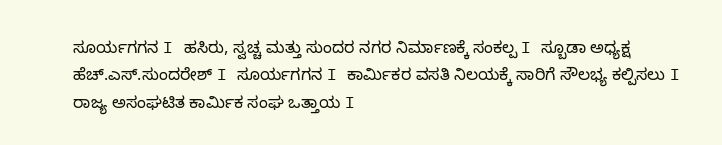ಸೂರ್ಯಗಗನ I ಹಸಿರು, ಸ್ವಚ್ಚ ಮತ್ತು ಸುಂದರ ನಗರ ನಿರ್ಮಾಣಕ್ಕೆ ಸಂಕಲ್ಪ I ಸ್ಬೂಡಾ ಅಧ್ಯಕ್ಷ ಹೆಚ್.ಎಸ್.ಸುಂದರೇಶ್ I ಸೂರ್ಯಗಗನ I ಕಾರ್ಮಿಕರ ವಸತಿ ನಿಲಯಕ್ಕೆ ಸಾರಿಗೆ ಸೌಲಭ್ಯ ಕಲ್ಪಿಸಲು I ರಾಜ್ಯ ಅಸಂಘಟಿತ ಕಾರ್ಮಿಕ ಸಂಘ ಒತ್ತಾಯ I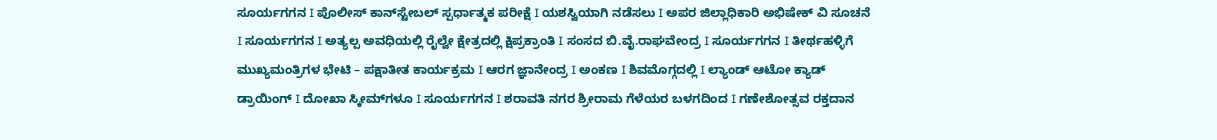ಸೂರ್ಯಗಗನ I ಪೊಲೀಸ್ ಕಾನ್‌ಸ್ಟೇಬಲ್ ಸ್ಪರ್ಧಾತ್ಮಕ ಪರೀಕ್ಷೆ I ಯಶಸ್ವಿಯಾಗಿ ನಡೆಸಲು I ಅಪರ ಜಿಲ್ಲಾಧಿಕಾರಿ ಅಭಿಷೇಕ್ ವಿ ಸೂಚನೆ I ಸೂರ್ಯಗಗನ I ಅತ್ಯಲ್ಪ ಅವಧಿಯಲ್ಲಿ ರೈಲ್ವೇ ಕ್ಷೇತ್ರದಲ್ಲಿ ಕ್ಷಿಪ್ರಕ್ರಾಂತಿ I ಸಂಸದ ಬಿ.ವೈ.ರಾಘವೇಂದ್ರ I ಸೂರ್ಯಗಗನ I ತೀರ್ಥಹಳ್ಳಿಗೆ ಮುಖ್ಯಮಂತ್ರಿಗಳ ಭೇಟಿ – ಪಕ್ಷಾತೀತ ಕಾರ್ಯಕ್ರಮ I ಆರಗ ಜ್ಞಾನೇಂದ್ರ I ಅಂಕಣ I ಶಿವಮೊಗ್ಗದಲ್ಲಿ I ಲ್ಯಾಂಡ್ ಆಟೋ ಕ್ಯಾಡ್ ಡ್ರಾಯಿಂಗ್ I ದೋಖಾ ಸ್ಕೀಮ್‌ಗಳೂ I ಸೂರ್ಯಗಗನ I ಶರಾವತಿ ನಗರ ಶ್ರೀರಾಮ ಗೆಳೆಯರ ಬಳಗದಿಂದ I ಗಣೇಶೋತ್ಸವ ರಕ್ತದಾನ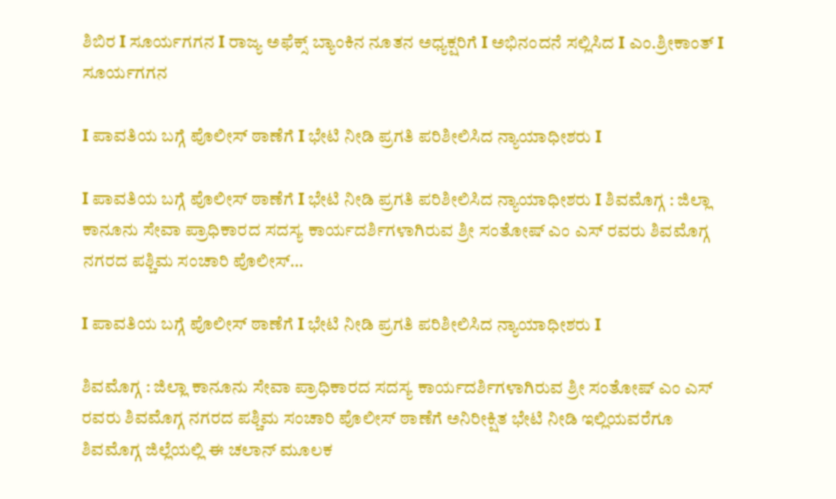ಶಿಬಿರ I ಸೂರ್ಯಗಗನ I ರಾಜ್ಯ ಅಫೆಕ್ಸ್ ಬ್ಯಾಂಕಿನ ನೂತನ ಅಧ್ಯಕ್ಷರಿಗೆ I ಅಭಿನಂದನೆ ಸಲ್ಲಿಸಿದ I ಎಂ.ಶ್ರೀಕಾಂತ್ I
ಸೂರ್ಯಗಗನ

I ಪಾವತಿಯ ಬಗ್ಗೆ ಪೊಲೀಸ್ ಠಾಣೆಗೆ I ಭೇಟಿ ನೀಡಿ ಪ್ರಗತಿ ಪರಿಶೀಲಿಸಿದ ನ್ಯಾಯಾಧೀಶರು I

I ಪಾವತಿಯ ಬಗ್ಗೆ ಪೊಲೀಸ್ ಠಾಣೆಗೆ I ಭೇಟಿ ನೀಡಿ ಪ್ರಗತಿ ಪರಿಶೀಲಿಸಿದ ನ್ಯಾಯಾಧೀಶರು I ಶಿವಮೊಗ್ಗ : ಜಿಲ್ಲಾ ಕಾನೂನು ಸೇವಾ ಪ್ರಾಧಿಕಾರದ ಸದಸ್ಯ ಕಾರ್ಯದರ್ಶಿಗಳಾಗಿರುವ ಶ್ರೀ ಸಂತೋಷ್ ಎಂ ಎಸ್ ರವರು ಶಿವಮೊಗ್ಗ ನಗರದ ಪಶ್ಚಿಮ ಸಂಚಾರಿ ಪೊಲೀಸ್…

I ಪಾವತಿಯ ಬಗ್ಗೆ ಪೊಲೀಸ್ ಠಾಣೆಗೆ I ಭೇಟಿ ನೀಡಿ ಪ್ರಗತಿ ಪರಿಶೀಲಿಸಿದ ನ್ಯಾಯಾಧೀಶರು I

ಶಿವಮೊಗ್ಗ : ಜಿಲ್ಲಾ ಕಾನೂನು ಸೇವಾ ಪ್ರಾಧಿಕಾರದ ಸದಸ್ಯ ಕಾರ್ಯದರ್ಶಿಗಳಾಗಿರುವ ಶ್ರೀ ಸಂತೋಷ್ ಎಂ ಎಸ್ ರವರು ಶಿವಮೊಗ್ಗ ನಗರದ ಪಶ್ಚಿಮ ಸಂಚಾರಿ ಪೊಲೀಸ್ ಠಾಣೆಗೆ ಅನಿರೀಕ್ಷಿತ ಭೇಟಿ ನೀಡಿ ಇಲ್ಲಿಯವರೆಗೂ ಶಿವಮೊಗ್ಗ ಜಿಲ್ಲೆಯಲ್ಲಿ ಈ ಚಲಾನ್ ಮೂಲಕ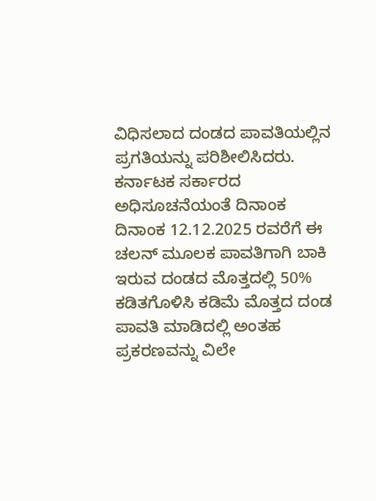ವಿಧಿಸಲಾದ ದಂಡದ ಪಾವತಿಯಲ್ಲಿನ ಪ್ರಗತಿಯನ್ನು ಪರಿಶೀಲಿಸಿದರು. ಕರ್ನಾಟಕ ಸರ್ಕಾರದ ಅಧಿಸೂಚನೆಯಂತೆ ದಿನಾಂಕ ದಿನಾಂಕ 12.12.2025 ರವರೆಗೆ ಈ ಚಲನ್ ಮೂಲಕ ಪಾವತಿಗಾಗಿ ಬಾಕಿ ಇರುವ ದಂಡದ ಮೊತ್ತದಲ್ಲಿ 50% ಕಡಿತಗೊಳಿಸಿ ಕಡಿಮೆ ಮೊತ್ತದ ದಂಡ ಪಾವತಿ ಮಾಡಿದಲ್ಲಿ ಅಂತಹ ಪ್ರಕರಣವನ್ನು ವಿಲೇ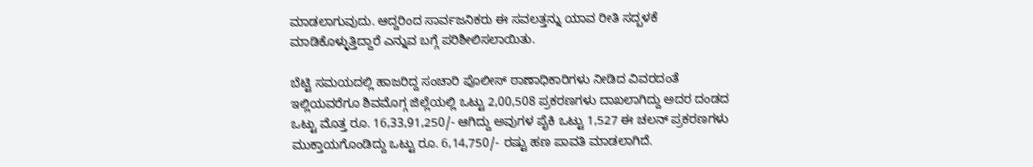ಮಾಡಲಾಗುವುದು. ಆದ್ದರಿಂದ ಸಾರ್ವಜನಿಕರು ಈ ಸವಲತ್ತನ್ನು ಯಾವ ರೀತಿ ಸದ್ಬಳಕೆ ಮಾಡಿಕೊಳ್ಳುತ್ತಿದ್ದಾರೆ ಎನ್ನುವ ಬಗ್ಗೆ ಪರಿಶೀಲಿಸಲಾಯಿತು.

ಬೆಟ್ಟಿ ಸಮಯದಲ್ಲಿ ಹಾಜರಿದ್ದ ಸಂಚಾರಿ ಪೊಲೀಸ್ ಠಾಣಾಧಿಕಾರಿಗಳು ನೀಡಿದ ವಿವರದಂತೆ ಇಲ್ಲಿಯವರೆಗೂ ಶಿವಮೊಗ್ಗ ಜಿಲ್ಲೆಯಲ್ಲಿ ಒಟ್ಟು 2,00,508 ಪ್ರಕರಣಗಳು ದಾಖಲಾಗಿದ್ದು ಅದರ ದಂಡದ ಒಟ್ಟು ಮೊತ್ತ ರೂ. 16,33,91,250/- ಆಗಿದ್ದು ಅವುಗಳ ಪೈಕಿ ಒಟ್ಟು 1,527 ಈ ಚಲನ್ ಪ್ರಕರಣಗಳು ಮುಕ್ತಾಯಗೊಂಡಿದ್ದು ಒಟ್ಟು ರೂ. 6,14,750/- ರಷ್ಟು ಹಣ ಪಾವತಿ ಮಾಡಲಾಗಿದೆ.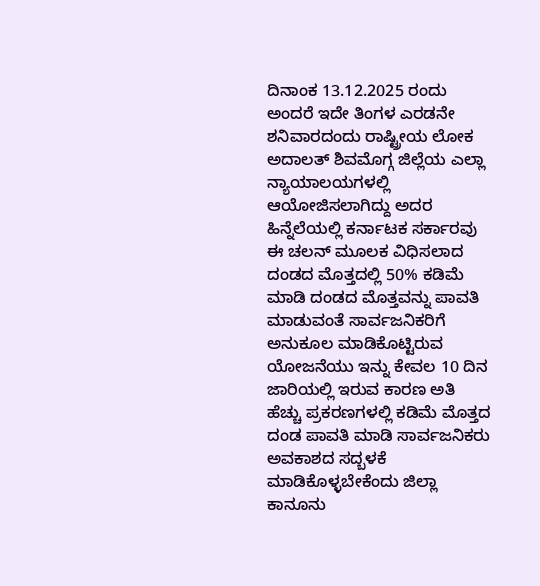ದಿನಾಂಕ 13.12.2025 ರಂದು ಅಂದರೆ ಇದೇ ತಿಂಗಳ ಎರಡನೇ ಶನಿವಾರದಂದು ರಾಷ್ಟ್ರೀಯ ಲೋಕ ಅದಾಲತ್ ಶಿವಮೊಗ್ಗ ಜಿಲ್ಲೆಯ ಎಲ್ಲಾ ನ್ಯಾಯಾಲಯಗಳಲ್ಲಿ ಆಯೋಜಿಸಲಾಗಿದ್ದು ಅದರ ಹಿನ್ನೆಲೆಯಲ್ಲಿ ಕರ್ನಾಟಕ ಸರ್ಕಾರವು ಈ ಚಲನ್ ಮೂಲಕ ವಿಧಿಸಲಾದ ದಂಡದ ಮೊತ್ತದಲ್ಲಿ 50% ಕಡಿಮೆ ಮಾಡಿ ದಂಡದ ಮೊತ್ತವನ್ನು ಪಾವತಿ ಮಾಡುವಂತೆ ಸಾರ್ವಜನಿಕರಿಗೆ ಅನುಕೂಲ ಮಾಡಿಕೊಟ್ಟಿರುವ ಯೋಜನೆಯು ಇನ್ನು ಕೇವಲ 10 ದಿನ ಜಾರಿಯಲ್ಲಿ ಇರುವ ಕಾರಣ ಅತಿ ಹೆಚ್ಚು ಪ್ರಕರಣಗಳಲ್ಲಿ ಕಡಿಮೆ ಮೊತ್ತದ ದಂಡ ಪಾವತಿ ಮಾಡಿ ಸಾರ್ವಜನಿಕರು ಅವಕಾಶದ ಸದ್ಬಳಕೆ ಮಾಡಿಕೊಳ್ಳಬೇಕೆಂದು ಜಿಲ್ಲಾ ಕಾನೂನು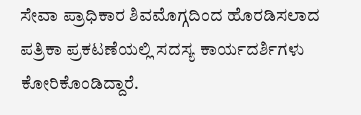ಸೇವಾ ಪ್ರಾಧಿಕಾರ ಶಿವಮೊಗ್ಗದಿಂದ ಹೊರಡಿಸಲಾದ ಪತ್ರಿಕಾ ಪ್ರಕಟಣೆಯಲ್ಲಿ ಸದಸ್ಯ ಕಾರ್ಯದರ್ಶಿಗಳು ಕೋರಿಕೊಂಡಿದ್ದಾರೆ.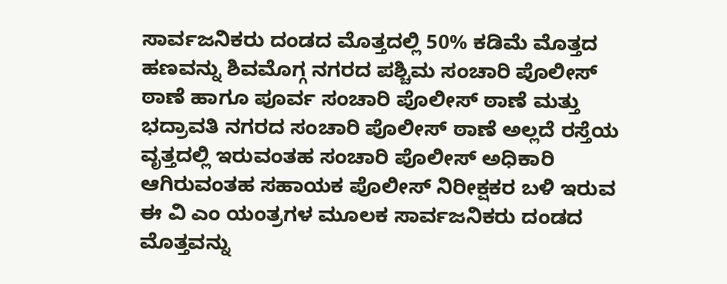ಸಾರ್ವಜನಿಕರು ದಂಡದ ಮೊತ್ತದಲ್ಲಿ 50% ಕಡಿಮೆ ಮೊತ್ತದ ಹಣವನ್ನು ಶಿವಮೊಗ್ಗ ನಗರದ ಪಶ್ಚಿಮ ಸಂಚಾರಿ ಪೊಲೀಸ್ ಠಾಣೆ ಹಾಗೂ ಪೂರ್ವ ಸಂಚಾರಿ ಪೊಲೀಸ್ ಠಾಣೆ ಮತ್ತು ಭದ್ರಾವತಿ ನಗರದ ಸಂಚಾರಿ ಪೊಲೀಸ್ ಠಾಣೆ ಅಲ್ಲದೆ ರಸ್ತೆಯ ವೃತ್ತದಲ್ಲಿ ಇರುವಂತಹ ಸಂಚಾರಿ ಪೊಲೀಸ್ ಅಧಿಕಾರಿ ಆಗಿರುವಂತಹ ಸಹಾಯಕ ಪೊಲೀಸ್ ನಿರೀಕ್ಷಕರ ಬಳಿ ಇರುವ ಈ ವಿ ಎಂ ಯಂತ್ರಗಳ ಮೂಲಕ ಸಾರ್ವಜನಿಕರು ದಂಡದ ಮೊತ್ತವನ್ನು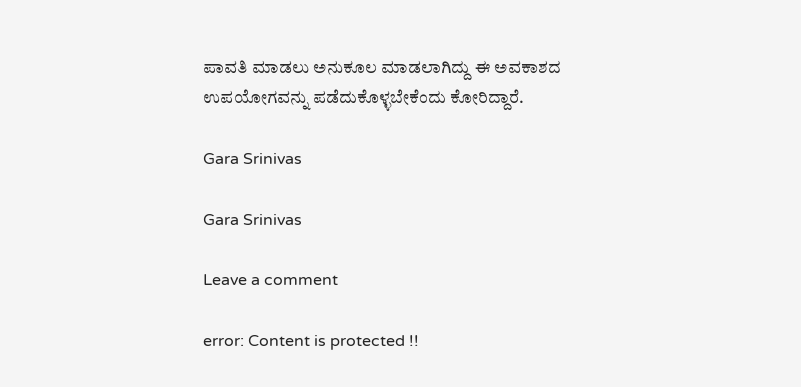ಪಾವತಿ ಮಾಡಲು ಅನುಕೂಲ ಮಾಡಲಾಗಿದ್ದು ಈ ಅವಕಾಶದ ಉಪಯೋಗವನ್ನು ಪಡೆದುಕೊಳ್ಳಬೇಕೆಂದು ಕೋರಿದ್ದಾರೆ.

Gara Srinivas

Gara Srinivas

Leave a comment

error: Content is protected !!